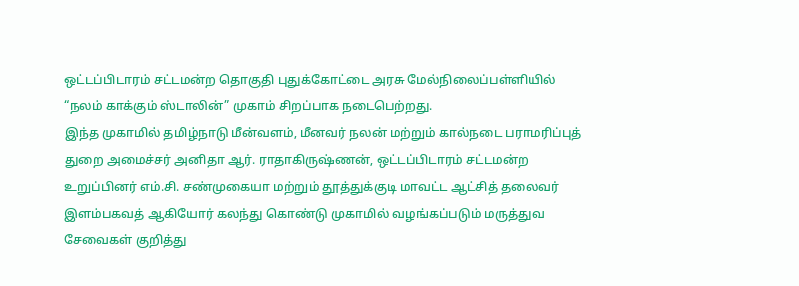ஒட்டப்பிடாரம் சட்டமன்ற தொகுதி புதுக்கோட்டை அரசு மேல்நிலைப்பள்ளியில் “நலம் காக்கும் ஸ்டாலின்” முகாம் சிறப்பாக நடைபெற்றது.
இந்த முகாமில் தமிழ்நாடு மீன்வளம், மீனவர் நலன் மற்றும் கால்நடை பராமரிப்புத் துறை அமைச்சர் அனிதா ஆர். ராதாகிருஷ்ணன், ஒட்டப்பிடாரம் சட்டமன்ற உறுப்பினர் எம்.சி. சண்முகையா மற்றும் தூத்துக்குடி மாவட்ட ஆட்சித் தலைவர் இளம்பகவத் ஆகியோர் கலந்து கொண்டு முகாமில் வழங்கப்படும் மருத்துவ சேவைகள் குறித்து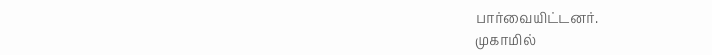பார்வையிட்டனர்.
முகாமில்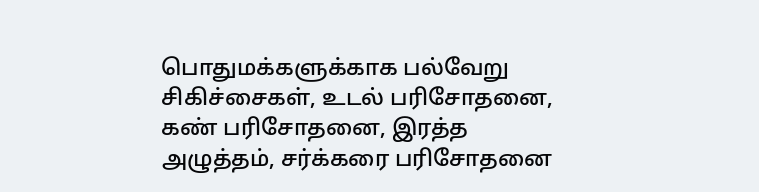பொதுமக்களுக்காக பல்வேறு சிகிச்சைகள், உடல் பரிசோதனை, கண் பரிசோதனை, இரத்த அழுத்தம், சர்க்கரை பரிசோதனை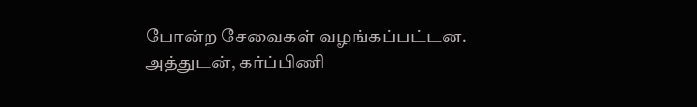போன்ற சேவைகள் வழங்கப்பட்டன.
அத்துடன், கர்ப்பிணி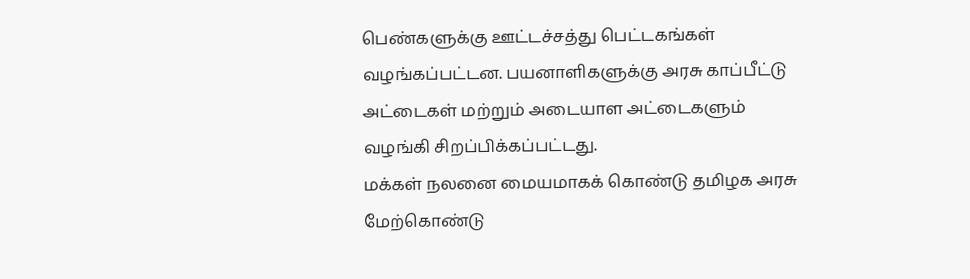பெண்களுக்கு ஊட்டச்சத்து பெட்டகங்கள் வழங்கப்பட்டன. பயனாளிகளுக்கு அரசு காப்பீட்டு அட்டைகள் மற்றும் அடையாள அட்டைகளும் வழங்கி சிறப்பிக்கப்பட்டது.
மக்கள் நலனை மையமாகக் கொண்டு தமிழக அரசு மேற்கொண்டு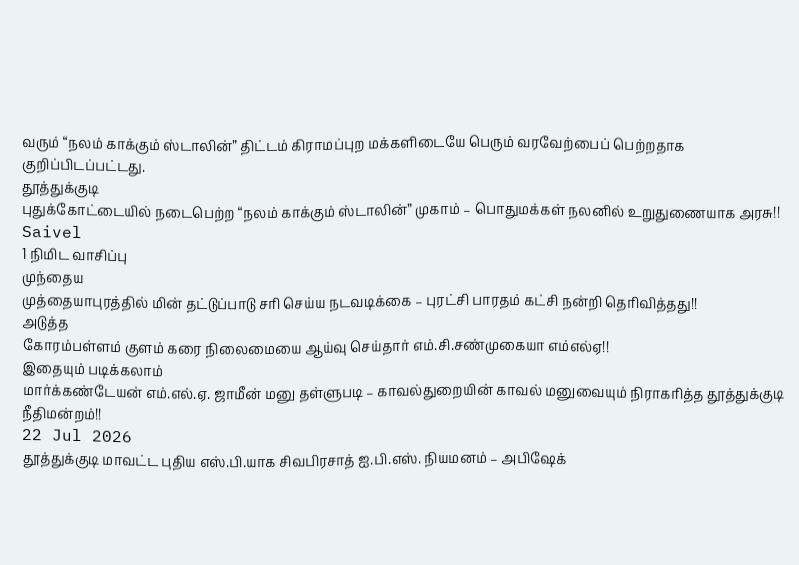வரும் “நலம் காக்கும் ஸ்டாலின்” திட்டம் கிராமப்புற மக்களிடையே பெரும் வரவேற்பைப் பெற்றதாக குறிப்பிடப்பட்டது.
தூத்துக்குடி
புதுக்கோட்டையில் நடைபெற்ற “நலம் காக்கும் ஸ்டாலின்” முகாம் – பொதுமக்கள் நலனில் உறுதுணையாக அரசு!!
Saivel
1 நிமிட வாசிப்பு
முந்தைய
முத்தையாபுரத்தில் மின் தட்டுப்பாடு சரி செய்ய நடவடிக்கை – புரட்சி பாரதம் கட்சி நன்றி தெரிவித்தது!!
அடுத்த
கோரம்பள்ளம் குளம் கரை நிலைமையை ஆய்வு செய்தார் எம்.சி.சண்முகையா எம்எல்ஏ!!
இதையும் படிக்கலாம்
மார்க்கண்டேயன் எம்.எல்.ஏ. ஜாமீன் மனு தள்ளுபடி – காவல்துறையின் காவல் மனுவையும் நிராகரித்த தூத்துக்குடி நீதிமன்றம்!!
22 Jul 2026
தூத்துக்குடி மாவட்ட புதிய எஸ்.பி.யாக சிவபிரசாத் ஐ.பி.எஸ். நியமனம் – அபிஷேக்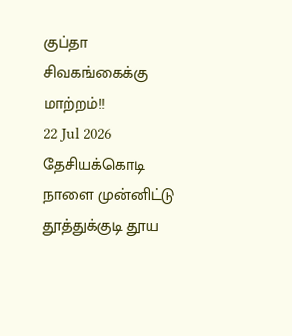குப்தா சிவகங்கைக்கு மாற்றம்!!
22 Jul 2026
தேசியக்கொடி நாளை முன்னிட்டு தூத்துக்குடி தூய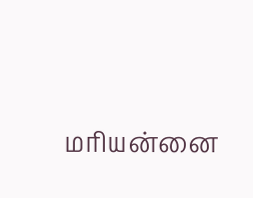மரியன்னை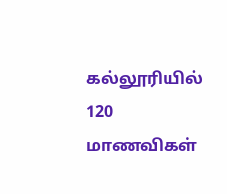கல்லூரியில் 120 மாணவிகள்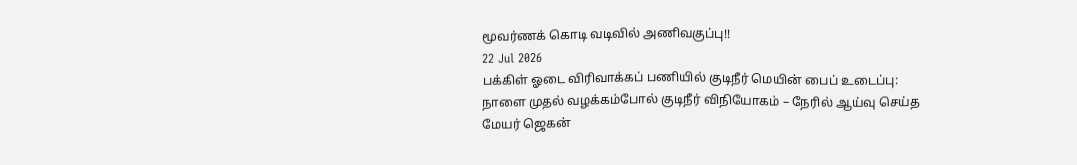மூவர்ணக் கொடி வடிவில் அணிவகுப்பு!!
22 Jul 2026
பக்கிள் ஓடை விரிவாக்கப் பணியில் குடிநீர் மெயின் பைப் உடைப்பு: நாளை முதல் வழக்கம்போல் குடிநீர் விநியோகம் – நேரில் ஆய்வு செய்த மேயர் ஜெகன்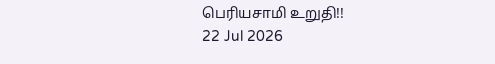பெரியசாமி உறுதி!!
22 Jul 2026